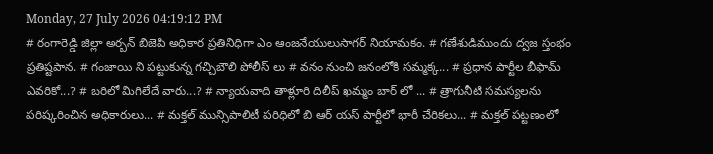Monday, 27 July 2026 04:19:12 PM
# రంగారెడ్డి జిల్లా అర్బన్ బిజెపి అధికార ప్రతినిధిగా ఎం ఆంజనేయులుసాగర్ నియామకం. # గణేశుడిముందు ద్వజ స్తంభం ప్రతిష్టపాన. # గంజాయి ని పట్టుకున్న గచ్చిబౌలి పోలీస్ లు # వనం నుంచి జనంలోకి సమ్మక్క... # ప్రధాన పార్టీల బీఫామ్ ఎవరికో...? # బరిలో మిగిలేదే వారు...? # న్యాయవాది తాళ్లూరి దిలీప్ ఖమ్మం బార్ లో ... # త్రాగునీటి సమస్యలను పరిష్కరించిన అధికారులు... # మక్తల్ మున్సిపాలిటీ పరిధిలో బి ఆర్ యస్ పార్టీలో భారీ చేరికలు... # మక్తల్ పట్టణంలో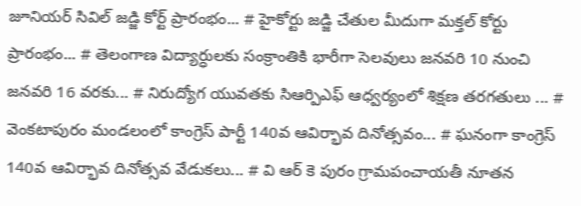జూనియర్ సివిల్ జడ్జి కోర్ట్ ప్రారంభం... # హైకోర్టు జడ్జి చేతుల మీదుగా మక్తల్ కోర్టు ప్రారంభం... # తెలంగాణ విద్యార్ధులకు సంక్రాంతికి భారీగా సెలవులు జనవరి 10 నుంచి జనవరి 16 వరకు... # నిరుద్యోగ యువతకు సిఆర్పిఎఫ్ ఆధ్వర్యంలో శిక్షణ తరగతులు ... # వెంకటాపురం మండలంలో కాంగ్రెస్ పార్టీ 140వ ఆవిర్భావ దినోత్సవం... # ఘనంగా కాంగ్రెస్ 140వ ఆవిర్భావ దినోత్సవ వేడుకలు... # వి ఆర్ కె పురం గ్రామపంచాయతీ నూతన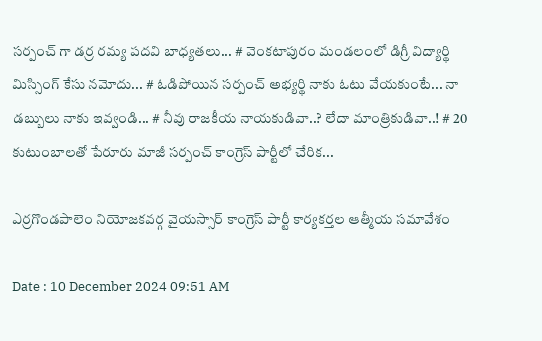సర్పంచ్ గా డర్ర రమ్య పదవి బాధ్యతలు... # వెంకటాపురం మండలంలో డిగ్రీ విద్యార్థి మిస్సింగ్ కేసు నమోదు... # ఓడిపోయిన సర్పంచ్ అభ్యర్థి నాకు ఓటు వేయకుంటే... నా డబ్బులు నాకు ఇవ్వండి... # నీవు రాజకీయ నాయకుడివా..? లేదా మాంత్రికుడివా..! # 20 కుటుంబాలతో పేరూరు మాజీ సర్పంచ్ కాంగ్రెస్ పార్టీలో చేరిక...

ఎర్రగొండపాలెం నియోజకవర్గ వైయస్సార్ కాంగ్రెస్ పార్టీ కార్యకర్తల ఆత్మీయ సమావేశం

Date : 10 December 2024 09:51 AM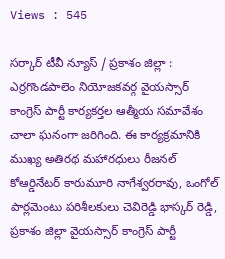Views : 545

సర్కార్ టీవీ న్యూస్ / ప్రకాశం జిల్లా : ఎర్రగొండపాలెం నియోజకవర్గ వైయస్సార్ కాంగ్రెస్ పార్టీ కార్యకర్తల ఆత్మీయ సమావేశం చాలా ఘనంగా జరిగింది. ఈ కార్యక్రమానికి ముఖ్య అతిరథ మహారధులు రీజనల్ కోఆర్డినేటర్ కారుమూరి నాగేశ్వరరావు, ఒంగోల్ పార్లమెంటు పరిశీలకులు చెవిరెడ్డి భాస్కర్ రెడ్డి, ప్రకాశం జిల్లా వైయస్సార్ కాంగ్రెస్ పార్టీ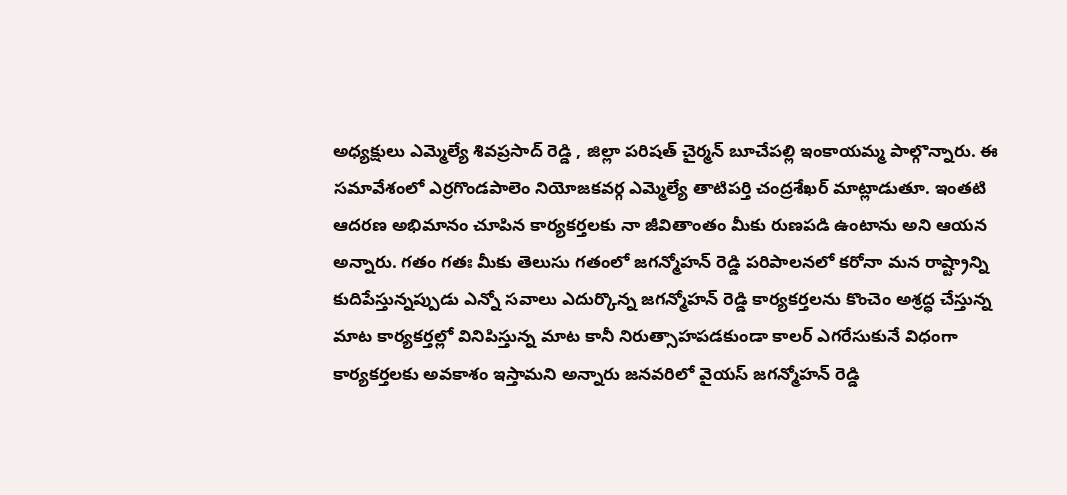అధ్యక్షులు ఎమ్మెల్యే శివప్రసాద్ రెడ్డి , జిల్లా పరిషత్ చైర్మన్ బూచేపల్లి ఇంకాయమ్మ పాల్గొన్నారు. ఈ సమావేశంలో ఎర్రగొండపాలెం నియోజకవర్గ ఎమ్మెల్యే తాటిపర్తి చంద్రశేఖర్ మాట్లాడుతూ. ఇంతటి ఆదరణ అభిమానం చూపిన కార్యకర్తలకు నా జీవితాంతం మీకు రుణపడి ఉంటాను అని ఆయన అన్నారు. గతం గతః మీకు తెలుసు గతంలో జగన్మోహన్ రెడ్డి పరిపాలనలో కరోనా మన రాష్ట్రాన్ని కుదిపేస్తున్నప్పుడు ఎన్నో సవాలు ఎదుర్కొన్న జగన్మోహన్ రెడ్డి కార్యకర్తలను కొంచెం అశ్రద్ధ చేస్తున్న మాట కార్యకర్తల్లో వినిపిస్తున్న మాట కానీ నిరుత్సాహపడకుండా కాలర్ ఎగరేసుకునే విధంగా కార్యకర్తలకు అవకాశం ఇస్తామని అన్నారు జనవరిలో వైయస్ జగన్మోహన్ రెడ్డి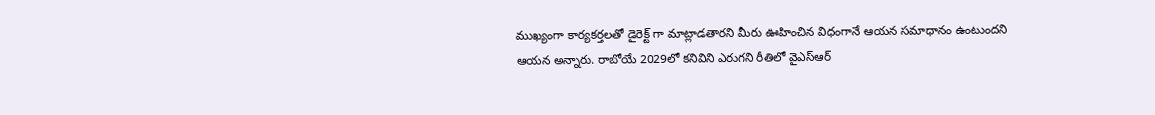ముఖ్యంగా కార్యకర్తలతో డైరెక్ట్ గా మాట్లాడతారని మీరు ఊహించిన విధంగానే ఆయన సమాధానం ఉంటుందని ఆయన అన్నారు. రాబోయే 2029లో కనివిని ఎరుగని రీతిలో వైఎస్ఆర్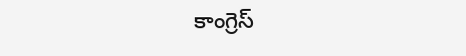కాంగ్రెస్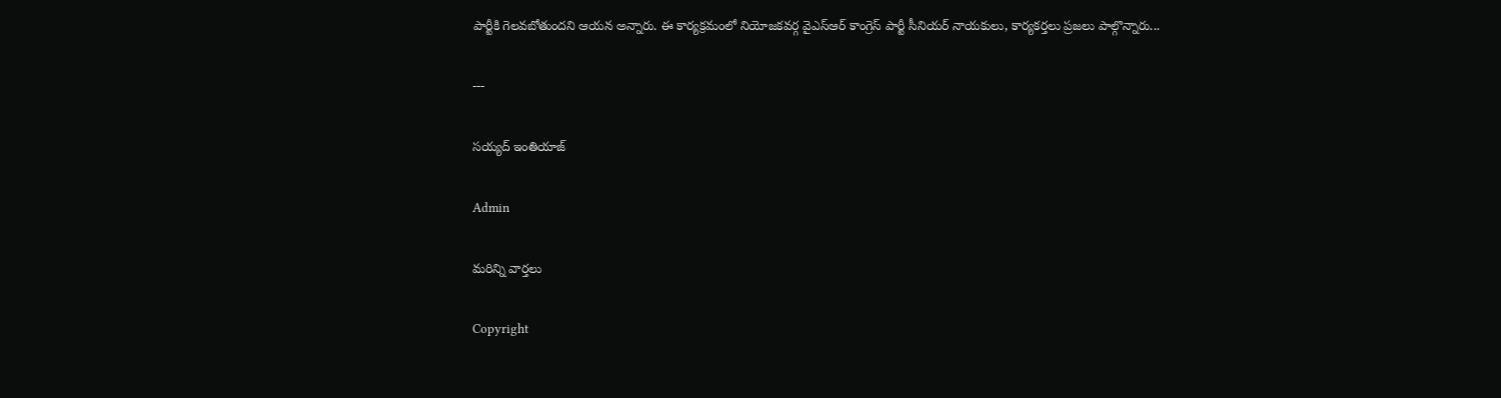పార్టీకి గెలవబోతుందని ఆయన అన్నారు. ఈ కార్యక్రమంలో నియోజకవర్గ వైఎస్ఆర్ కాంగ్రెస్ పార్టీ సీనియర్ నాయకులు, కార్యకర్తలు ప్రజలు పాల్గొన్నారు...

---

సయ్యద్ ఇంతియాజ్

Admin

మరిన్ని వార్తలు

Copyright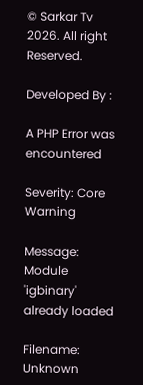© Sarkar Tv 2026. All right Reserved.

Developed By :

A PHP Error was encountered

Severity: Core Warning

Message: Module 'igbinary' already loaded

Filename: Unknown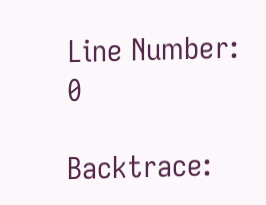Line Number: 0

Backtrace: